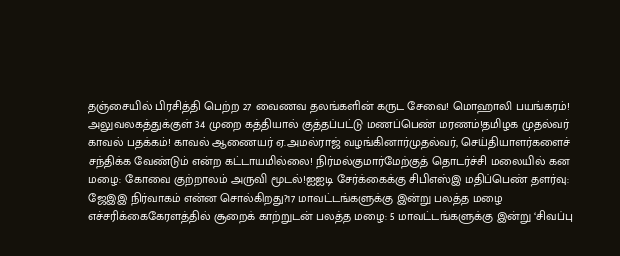தஞ்சையில் பிரசித்தி பெற்ற 27 வைணவ தலங்களின் கருட சேவை! மொஹாலி பயங்கரம்! அலுவலகத்துக்குள் 34 முறை கத்தியால் குத்தப்பட்டு மணப்பெண் மரணம்!தமிழக முதல்வர் காவல் பதக்கம்! காவல் ஆணையர் ஏ.அமல்ராஜ் வழங்கினார்முதல்வர், செய்தியாளர்களைச் சந்திக்க வேண்டும் என்ற கட்டாயமில்லை! நிர்மல்குமார்மேற்குத் தொடர்ச்சி மலையில் கன மழை: கோவை குற்றாலம் அருவி மூடல்!ஐஐடி சேர்க்கைக்கு சிபிஎஸ்இ மதிப்பெண் தளர்வு: ஜேஇஇ நிர்வாகம் என்ன சொல்கிறது?17 மாவட்டங்களுக்கு இன்று பலத்த மழை எச்சரிக்கைகேரளத்தில் சூறைக் காற்றுடன் பலத்த மழை: 5 மாவட்டங்களுக்கு இன்று ‘சிவப்பு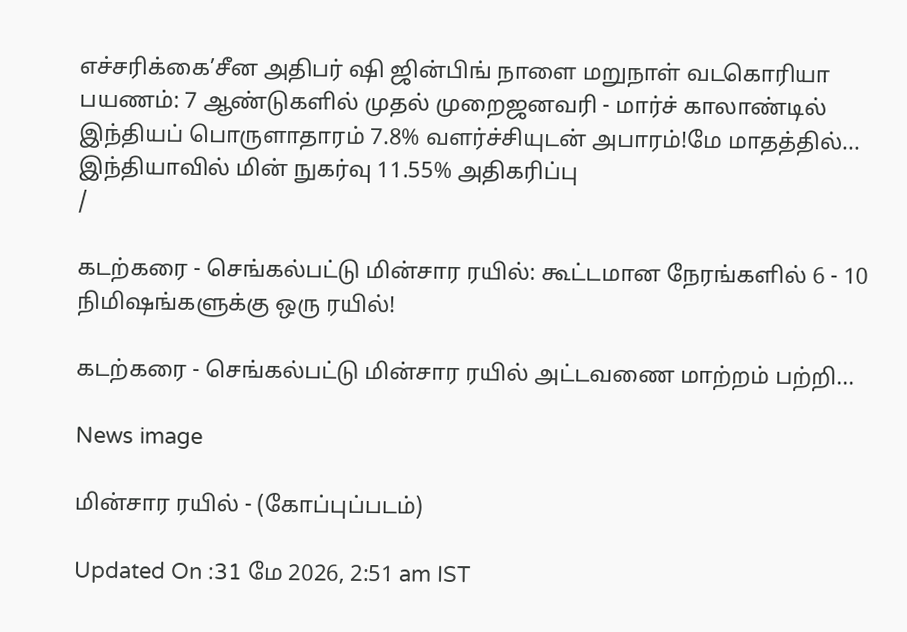எச்சரிக்கை’சீன அதிபர் ஷி ஜின்பிங் நாளை மறுநாள் வடகொரியா பயணம்: 7 ஆண்டுகளில் முதல் முறைஜனவரி - மார்ச் காலாண்டில் இந்தியப் பொருளாதாரம் 7.8% வளர்ச்சியுடன் அபாரம்!மே மாதத்தில்... இந்தியாவில் மின் நுகர்வு 11.55% அதிகரிப்பு
/

கடற்கரை - செங்கல்பட்டு மின்சார ரயில்: கூட்டமான நேரங்களில் 6 - 10 நிமிஷங்களுக்கு ஒரு ரயில்!

கடற்கரை - செங்கல்பட்டு மின்சார ரயில் அட்டவணை மாற்றம் பற்றி...

News image

மின்சார ரயில் - (கோப்புப்படம்)

Updated On :31 மே 2026, 2:51 am IST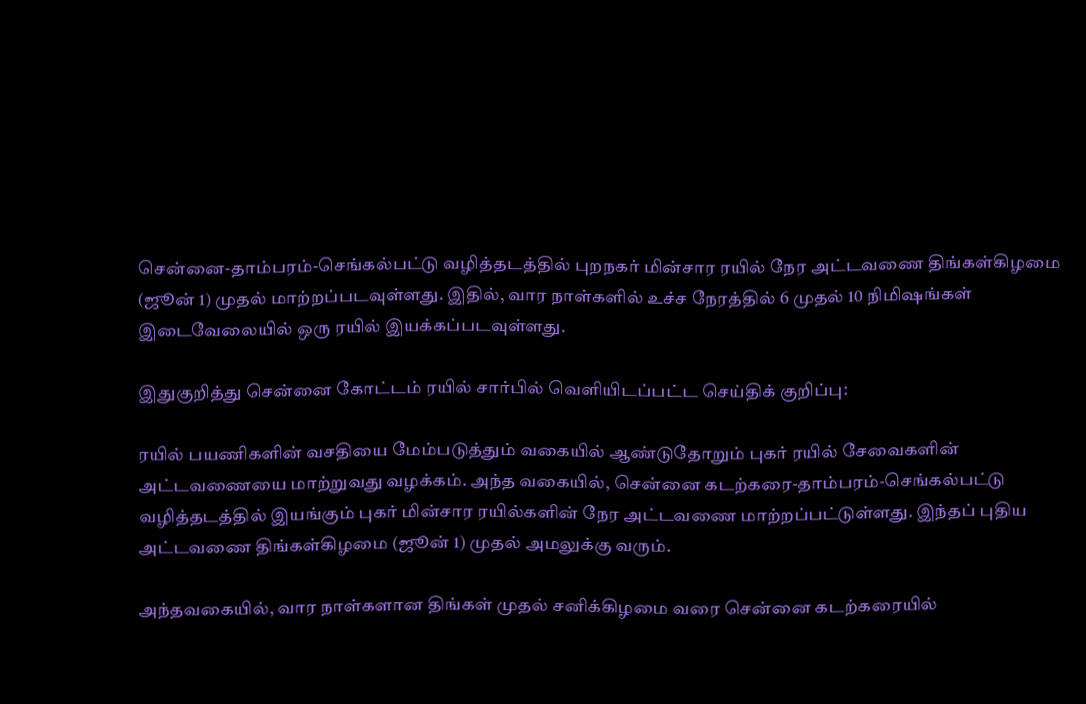சென்னை-தாம்பரம்-செங்கல்பட்டு வழித்தடத்தில் புறநகர் மின்சார ரயில் நேர அட்டவணை திங்கள்கிழமை (ஜூன் 1) முதல் மாற்றப்படவுள்ளது. இதில், வார நாள்களில் உச்ச நேரத்தில் 6 முதல் 10 நிமிஷங்கள் இடைவேலையில் ஒரு ரயில் இயக்கப்படவுள்ளது.

இதுகுறித்து சென்னை கோட்டம் ரயில் சார்பில் வெளியிடப்பட்ட செய்திக் குறிப்பு:

ரயில் பயணிகளின் வசதியை மேம்படுத்தும் வகையில் ஆண்டுதோறும் புகர் ரயில் சேவைகளின் அட்டவணையை மாற்றுவது வழக்கம். அந்த வகையில், சென்னை கடற்கரை-தாம்பரம்-செங்கல்பட்டு வழித்தடத்தில் இயங்கும் புகர் மின்சார ரயில்களின் நேர அட்டவணை மாற்றப்பட்டுள்ளது. இந்தப் புதிய அட்டவணை திங்கள்கிழமை (ஜூன் 1) முதல் அமலுக்கு வரும்.

அந்தவகையில், வார நாள்களான திங்கள் முதல் சனிக்கிழமை வரை சென்னை கடற்கரையில்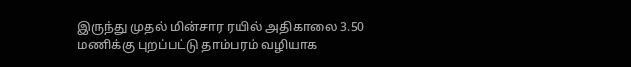இருந்து முதல் மின்சார ரயில் அதிகாலை 3.50 மணிக்கு புறப்பட்டு தாம்பரம் வழியாக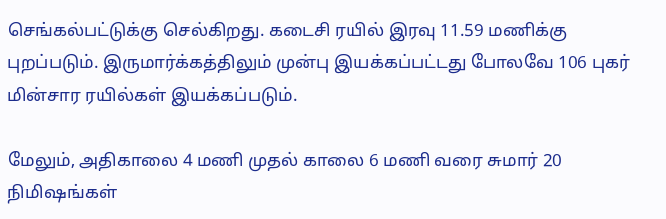செங்கல்பட்டுக்கு செல்கிறது. கடைசி ரயில் இரவு 11.59 மணிக்கு புறப்படும். இருமார்க்கத்திலும் முன்பு இயக்கப்பட்டது போலவே 106 புகர் மின்சார ரயில்கள் இயக்கப்படும்.

மேலும், அதிகாலை 4 மணி முதல் காலை 6 மணி வரை சுமார் 20 நிமிஷங்கள்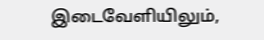இடைவேளியிலும்,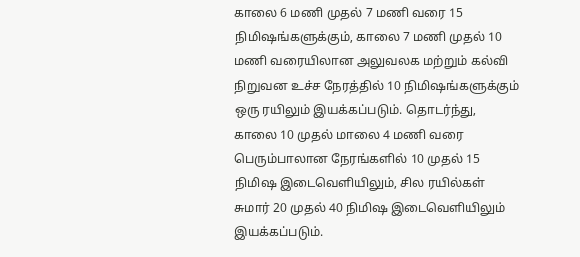காலை 6 மணி முதல் 7 மணி வரை 15 நிமிஷங்களுக்கும், காலை 7 மணி முதல் 10 மணி வரையிலான அலுவலக மற்றும் கல்வி நிறுவன உச்ச நேரத்தில் 10 நிமிஷங்களுக்கும் ஒரு ரயிலும் இயக்கப்படும். தொடர்ந்து, காலை 10 முதல் மாலை 4 மணி வரை பெரும்பாலான நேரங்களில் 10 முதல் 15 நிமிஷ இடைவெளியிலும், சில ரயில்கள் சுமார் 20 முதல் 40 நிமிஷ இடைவெளியிலும் இயக்கப்படும்.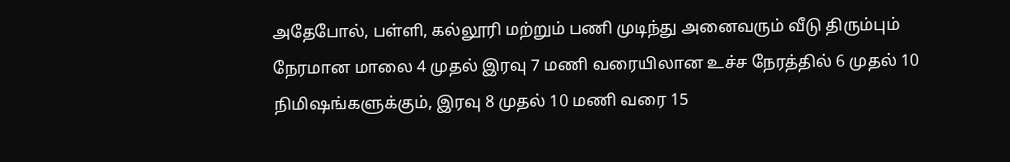அதேபோல், பள்ளி, கல்லூரி மற்றும் பணி முடிந்து அனைவரும் வீடு திரும்பும் நேரமான மாலை 4 முதல் இரவு 7 மணி வரையிலான உச்ச நேரத்தில் 6 முதல் 10 நிமிஷங்களுக்கும், இரவு 8 முதல் 10 மணி வரை 15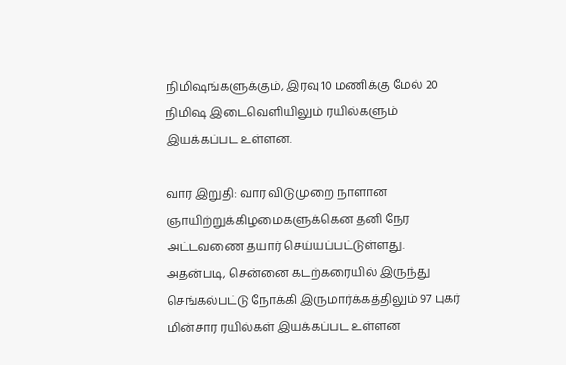நிமிஷங்களுக்கும், இரவு 10 மணிக்கு மேல் 20 நிமிஷ இடைவெளியிலும் ரயில்களும் இயக்கப்பட உள்ளன.

வார இறுதி: வார விடுமுறை நாளான ஞாயிற்றுக்கிழமைகளுக்கென தனி நேர அட்டவணை தயார் செய்யப்பட்டுள்ளது. அதன்படி, சென்னை கடற்கரையில் இருந்து செங்கல்பட்டு நோக்கி இருமார்க்கத்திலும் 97 புகர் மின்சார ரயில்கள் இயக்கப்பட உள்ளன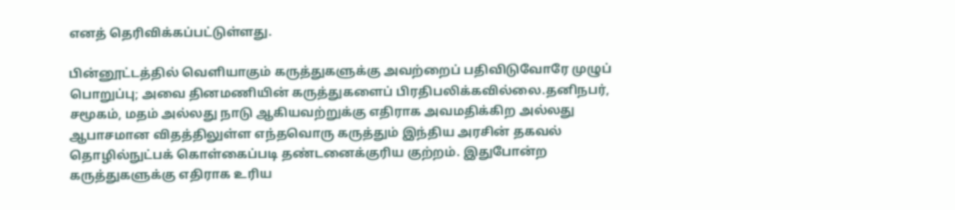எனத் தெரிவிக்கப்பட்டுள்ளது.

பின்னூட்டத்தில் வெளியாகும் கருத்துகளுக்கு அவற்றைப் பதிவிடுவோரே முழுப் பொறுப்பு; அவை தினமணியின் கருத்துகளைப் பிரதிபலிக்கவில்லை.தனிநபர், சமூகம், மதம் அல்லது நாடு ஆகியவற்றுக்கு எதிராக அவமதிக்கிற அல்லது ஆபாசமான விதத்திலுள்ள எந்தவொரு கருத்தும் இந்திய அரசின் தகவல் தொழில்நுட்பக் கொள்கைப்படி தண்டனைக்குரிய குற்றம். இதுபோன்ற கருத்துகளுக்கு எதிராக உரிய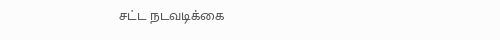சட்ட நடவடிக்கை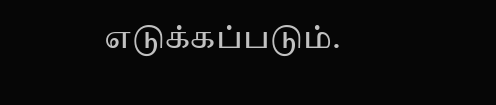எடுக்கப்படும்.